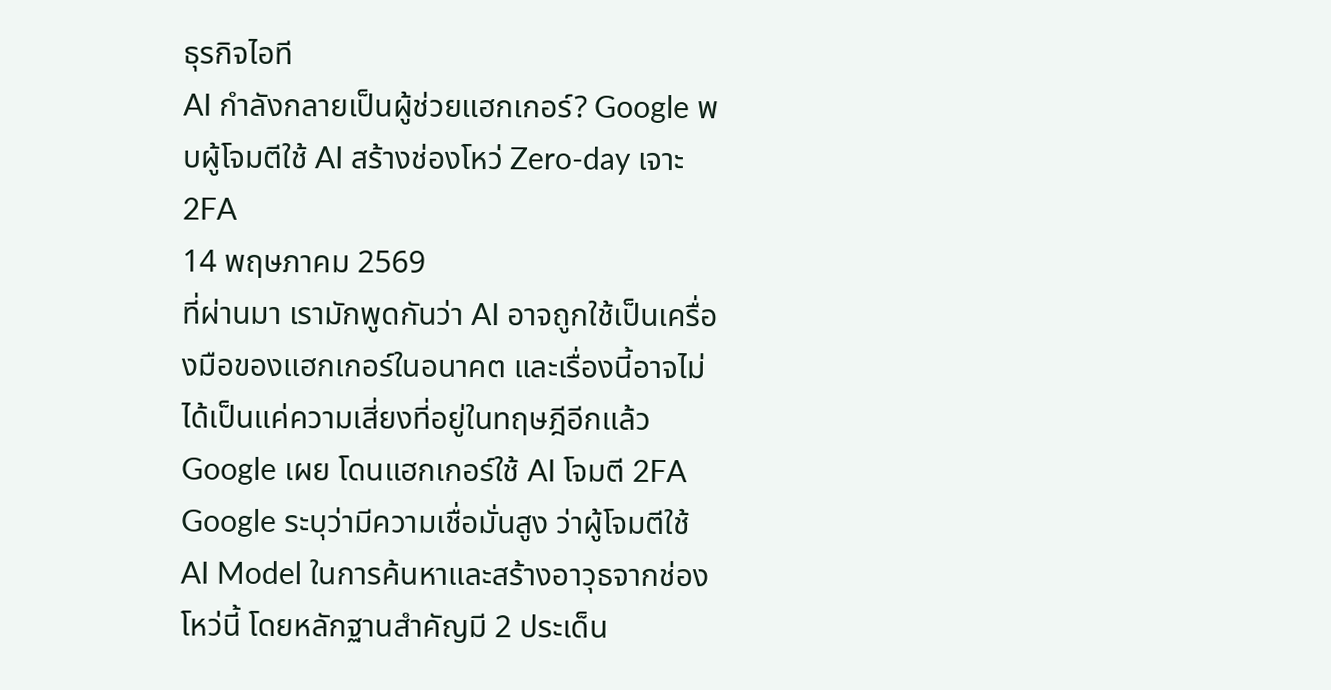ธุรกิจไอที
AI กำลังกลายเป็นผู้ช่วยแฮกเกอร์? Google พบผู้โจมตีใช้ AI สร้างช่องโหว่ Zero-day เจาะ 2FA
14 พฤษภาคม 2569
ที่ผ่านมา เรามักพูดกันว่า AI อาจถูกใช้เป็นเครื่องมือของแฮกเกอร์ในอนาคต และเรื่องนี้อาจไม่ได้เป็นแค่ความเสี่ยงที่อยู่ในทฤษฎีอีกแล้ว
Google เผย โดนแฮกเกอร์ใช้ AI โจมตี 2FA
Google ระบุว่ามีความเชื่อมั่นสูง ว่าผู้โจมตีใช้ AI Model ในการค้นหาและสร้างอาวุธจากช่องโหว่นี้ โดยหลักฐานสำคัญมี 2 ประเด็น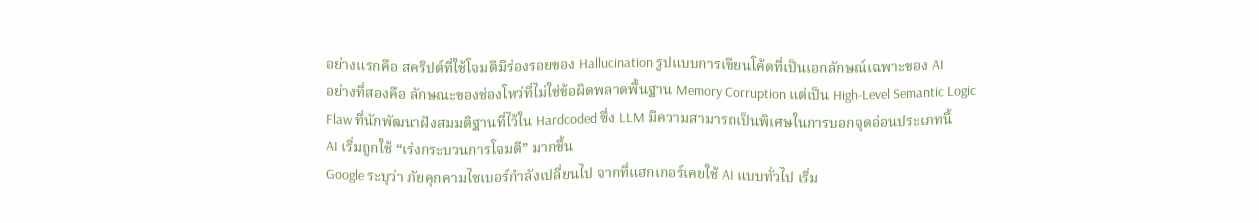อย่างแรกคือ สคริปต์ที่ใช้โจมตีมีร่องรอยของ Hallucination รูปแบบการเขียนโค้ดที่เป็นเอกลักษณ์เฉพาะของ AI
อย่างที่สองคือ ลักษณะของช่องโหว่ที่ไม่ใช่ข้อผิดพลาดพื้นฐาน Memory Corruption แต่เป็น High-Level Semantic Logic Flaw ที่นักพัฒนาฝังสมมติฐานที่ไว้ใน Hardcoded ซึ่ง LLM มีความสามารถเป็นพิเศษในการบอกจุดอ่อนประเภทนี้
AI เริ่มถูกใช้ “เร่งกระบวนการโจมตี” มากขึ้น
Google ระบุว่า ภัยคุกคามไซเบอร์กำลังเปลี่ยนไป จากที่แฮกเกอร์เคยใช้ AI แบบทั่วไป เริ่ม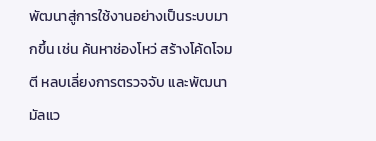พัฒนาสู่การใช้งานอย่างเป็นระบบมากขึ้น เช่น ค้นหาช่องโหว่ สร้างโค้ดโจมตี หลบเลี่ยงการตรวจจับ และพัฒนามัลแว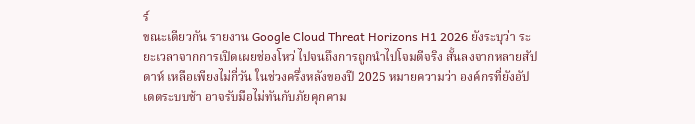ร์
ขณะเดียวกัน รายงาน Google Cloud Threat Horizons H1 2026 ยังระบุว่า ระยะเวลาจากการเปิดเผยช่องโหว่ ไปจนถึงการถูกนำไปโจมตีจริง สั้นลงจากหลายสัปดาห์ เหลือเพียงไม่กี่วัน ในช่วงครึ่งหลังของปี 2025 หมายความว่า องค์กรที่ยังอัปเดตระบบช้า อาจรับมือไม่ทันกับภัยคุกคาม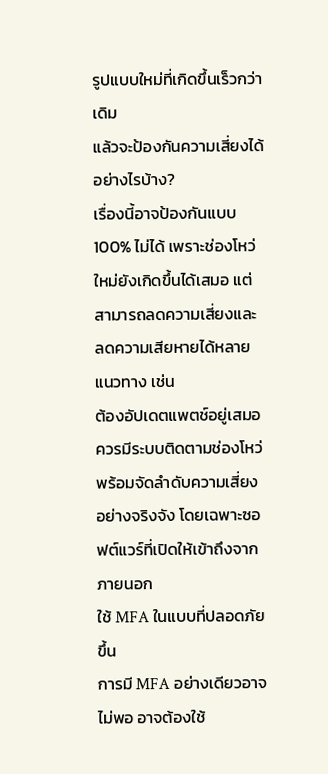รูปแบบใหม่ที่เกิดขึ้นเร็วกว่าเดิม
แล้วจะป้องกันความเสี่ยงได้อย่างไรบ้าง?
เรื่องนี้อาจป้องกันแบบ 100% ไม่ได้ เพราะช่องโหว่ใหม่ยังเกิดขึ้นได้เสมอ แต่สามารถลดความเสี่ยงและลดความเสียหายได้หลายแนวทาง เช่น
ต้องอัปเดตแพตช์อยู่เสมอ
ควรมีระบบติดตามช่องโหว่ พร้อมจัดลำดับความเสี่ยงอย่างจริงจัง โดยเฉพาะซอฟต์แวร์ที่เปิดให้เข้าถึงจากภายนอก
ใช้ MFA ในแบบที่ปลอดภัยขึ้น
การมี MFA อย่างเดียวอาจไม่พอ อาจต้องใช้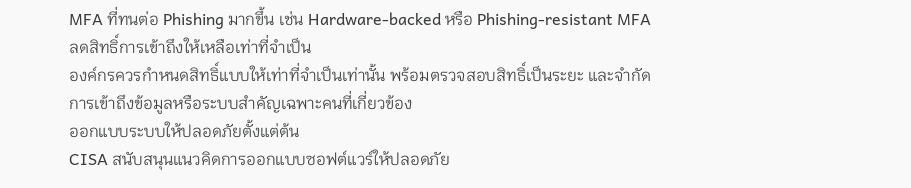MFA ที่ทนต่อ Phishing มากขึ้น เช่น Hardware-backed หรือ Phishing-resistant MFA
ลดสิทธิ์การเข้าถึงให้เหลือเท่าที่จำเป็น
องค์กรควรกำหนดสิทธิ์แบบให้เท่าที่จำเป็นเท่านั้น พร้อมตรวจสอบสิทธิ์เป็นระยะ และจำกัดการเข้าถึงข้อมูลหรือระบบสำคัญเฉพาะคนที่เกี่ยวข้อง
ออกแบบระบบให้ปลอดภัยตั้งแต่ต้น
CISA สนับสนุนแนวคิดการออกแบบซอฟต์แวร์ให้ปลอดภัย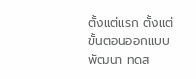ตั้งแต่แรก ตั้งแต่ขั้นตอนออกแบบ พัฒนา ทดส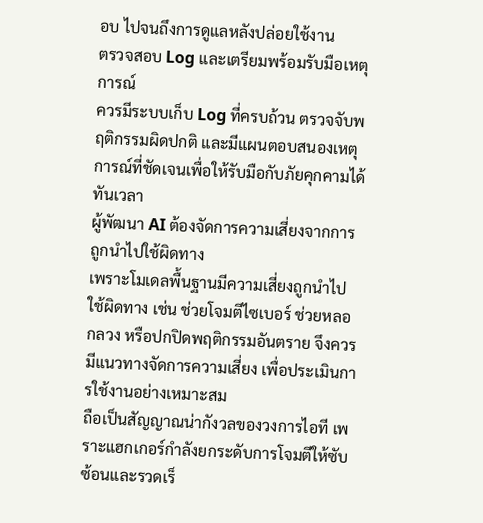อบ ไปจนถึงการดูแลหลังปล่อยใช้งาน
ตรวจสอบ Log และเตรียมพร้อมรับมือเหตุการณ์
ควรมีระบบเก็บ Log ที่ครบถ้วน ตรวจจับพฤติกรรมผิดปกติ และมีแผนตอบสนองเหตุการณ์ที่ชัดเจนเพื่อให้รับมือกับภัยคุกคามได้ทันเวลา
ผู้พัฒนา AI ต้องจัดการความเสี่ยงจากการถูกนำไปใช้ผิดทาง
เพราะโมเดลพื้นฐานมีความเสี่ยงถูกนำไปใช้ผิดทาง เช่น ช่วยโจมตีไซเบอร์ ช่วยหลอกลวง หรือปกปิดพฤติกรรมอันตราย จึงควรมีแนวทางจัดการความเสี่ยง เพื่อประเมินการใช้งานอย่างเหมาะสม
ถือเป็นสัญญาณน่ากังวลของวงการไอที เพราะแฮกเกอร์กำลังยกระดับการโจมตีให้ซับซ้อนและรวดเร็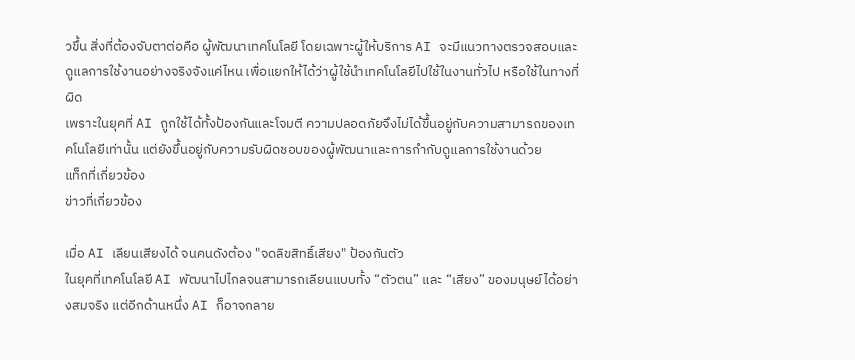วขึ้น สิ่งที่ต้องจับตาต่อคือ ผู้พัฒนาเทคโนโลยี โดยเฉพาะผู้ให้บริการ AI จะมีแนวทางตรวจสอบและดูแลการใช้งานอย่างจริงจังแค่ไหน เพื่อแยกให้ได้ว่าผู้ใช้นำเทคโนโลยีไปใช้ในงานทั่วไป หรือใช้ในทางที่ผิด
เพราะในยุคที่ AI ถูกใช้ได้ทั้งป้องกันและโจมตี ความปลอดภัยจึงไม่ได้ขึ้นอยู่กับความสามารถของเทคโนโลยีเท่านั้น แต่ยังขึ้นอยู่กับความรับผิดชอบของผู้พัฒนาและการกำกับดูแลการใช้งานด้วย
แท็กที่เกี่ยวข้อง
ข่าวที่เกี่ยวข้อง

เมื่อ AI เลียนเสียงได้ จนคนดังต้อง "จดลิขสิทธิ์เสียง" ป้องกันตัว
ในยุคที่เทคโนโลยี AI พัฒนาไปไกลจนสามารถเลียนแบบทั้ง “ตัวตน” และ “เสียง” ของมนุษย์ได้อย่างสมจริง แต่อีกด้านหนึ่ง AI ก็อาจกลาย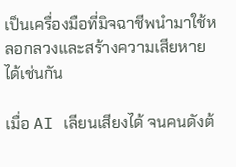เป็นเครื่องมือที่มิจฉาชีพนำมาใช้หลอกลวงและสร้างความเสียหายได้เช่นกัน

เมื่อ AI เลียนเสียงได้ จนคนดังต้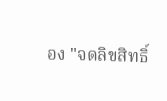อง "จดลิขสิทธิ์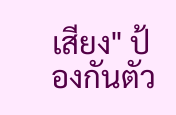เสียง" ป้องกันตัว